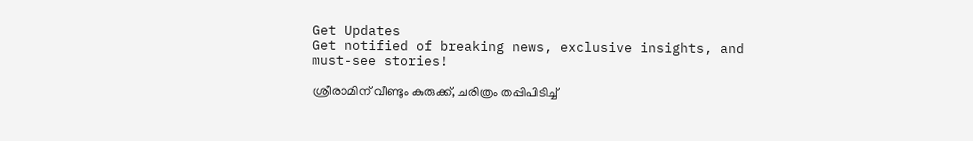Get Updates
Get notified of breaking news, exclusive insights, and must-see stories!

ശ്രീരാമിന് വീണ്ടും കുരുക്ക്, ചരിത്രം തപ്പിപിടിച്ച്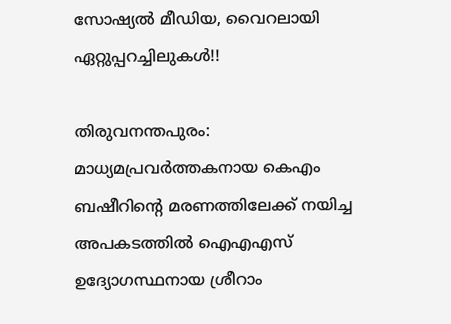സോഷ്യല്‍ മീഡിയ, വൈറലായി ഏറ്റുപ്പറച്ചിലുകള്‍!!

തിരുവനന്തപുരം: മാധ്യമപ്രവര്‍ത്തകനായ കെഎം ബഷീറിന്റെ മരണത്തിലേക്ക് നയിച്ച അപകടത്തില്‍ ഐഎഎസ് ഉദ്യോഗസ്ഥനായ ശ്രീറാം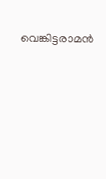വെങ്കിട്ടരാമന്‍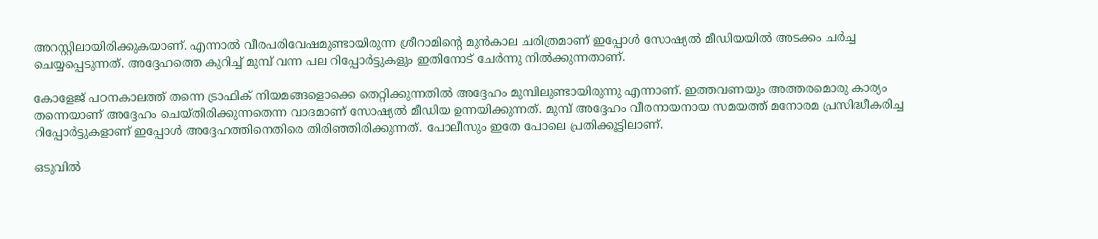അറസ്റ്റിലായിരിക്കുകയാണ്. എന്നാല്‍ വീരപരിവേഷമുണ്ടായിരുന്ന ശ്രീറാമിന്റെ മുന്‍കാല ചരിത്രമാണ് ഇപ്പോള്‍ സോഷ്യല്‍ മീഡിയയില്‍ അടക്കം ചര്‍ച്ച ചെയ്യപ്പെടുന്നത്. അദ്ദേഹത്തെ കുറിച്ച് മുമ്പ് വന്ന പല റിപ്പോര്‍ട്ടുകളും ഇതിനോട് ചേര്‍ന്നു നില്‍ക്കുന്നതാണ്.

കോളേജ് പഠനകാലത്ത് തന്നെ ട്രാഫിക് നിയമങ്ങളൊക്കെ തെറ്റിക്കുന്നതില്‍ അദ്ദേഹം മുമ്പിലുണ്ടായിരുന്നു എന്നാണ്. ഇത്തവണയും അത്തരമൊരു കാര്യം തന്നെയാണ് അദ്ദേഹം ചെയ്തിരിക്കുന്നതെന്ന വാദമാണ് സോഷ്യല്‍ മീഡിയ ഉന്നയിക്കുന്നത്. മുമ്പ് അദ്ദേഹം വീരനായനായ സമയത്ത് മനോരമ പ്രസിദ്ധീകരിച്ച റിപ്പോര്‍ട്ടുകളാണ് ഇപ്പോള്‍ അദ്ദേഹത്തിനെതിരെ തിരിഞ്ഞിരിക്കുന്നത്. പോലീസും ഇതേ പോലെ പ്രതിക്കൂട്ടിലാണ്.

ഒടുവില്‍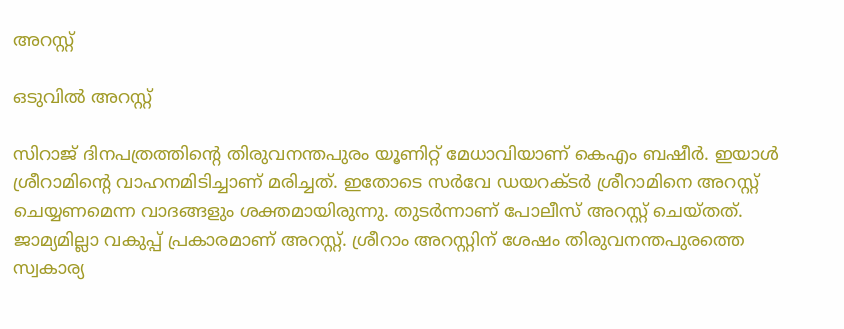അറസ്റ്റ്

ഒടുവില്‍ അറസ്റ്റ്

സിറാജ് ദിനപത്രത്തിന്റെ തിരുവനന്തപുരം യൂണിറ്റ് മേധാവിയാണ് കെഎം ബഷീര്‍. ഇയാള്‍ ശ്രീറാമിന്റെ വാഹനമിടിച്ചാണ് മരിച്ചത്. ഇതോടെ സര്‍വേ ഡയറക്ടര്‍ ശ്രീറാമിനെ അറസ്റ്റ് ചെയ്യണമെന്ന വാദങ്ങളും ശക്തമായിരുന്നു. തുടര്‍ന്നാണ് പോലീസ് അറസ്റ്റ് ചെയ്തത്. ജാമ്യമില്ലാ വകുപ്പ് പ്രകാരമാണ് അറസ്റ്റ്. ശ്രീറാം അറസ്റ്റിന് ശേഷം തിരുവനന്തപുരത്തെ സ്വകാര്യ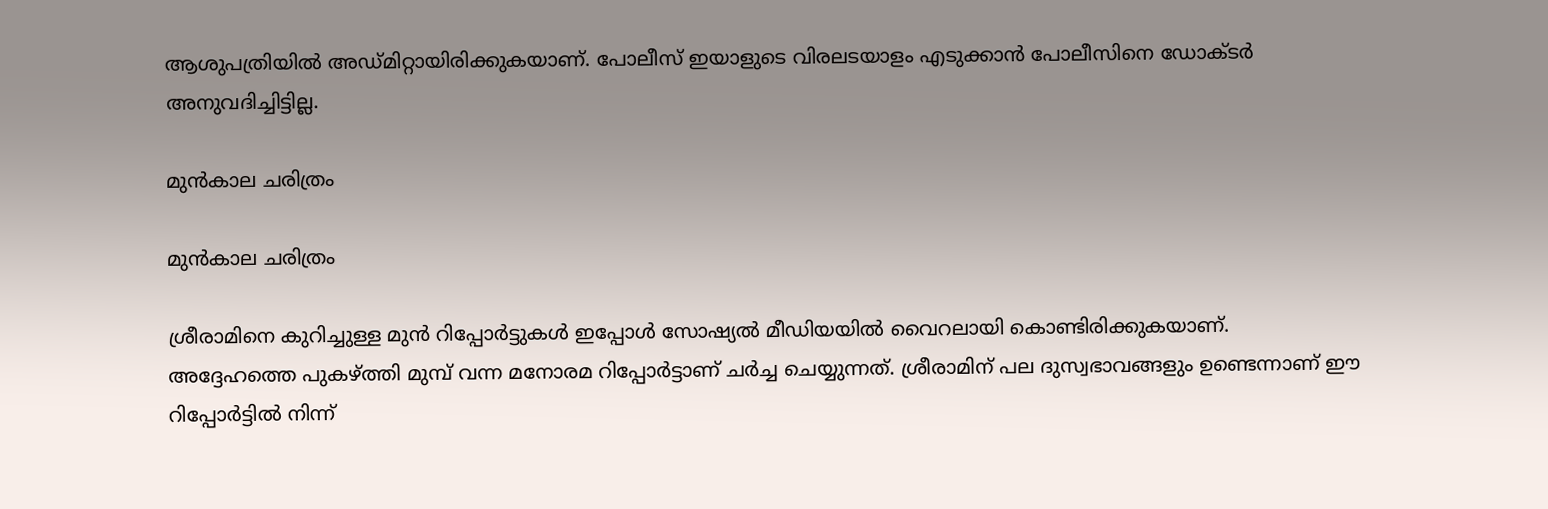ആശുപത്രിയില്‍ അഡ്മിറ്റായിരിക്കുകയാണ്. പോലീസ് ഇയാളുടെ വിരലടയാളം എടുക്കാന്‍ പോലീസിനെ ഡോക്ടര്‍ അനുവദിച്ചിട്ടില്ല.

മുന്‍കാല ചരിത്രം

മുന്‍കാല ചരിത്രം

ശ്രീരാമിനെ കുറിച്ചുള്ള മുന്‍ റിപ്പോര്‍ട്ടുകള്‍ ഇപ്പോള്‍ സോഷ്യല്‍ മീഡിയയില്‍ വൈറലായി കൊണ്ടിരിക്കുകയാണ്. അദ്ദേഹത്തെ പുകഴ്ത്തി മുമ്പ് വന്ന മനോരമ റിപ്പോര്‍ട്ടാണ് ചര്‍ച്ച ചെയ്യുന്നത്. ശ്രീരാമിന് പല ദുസ്വഭാവങ്ങളും ഉണ്ടെന്നാണ് ഈ റിപ്പോര്‍ട്ടില്‍ നിന്ന്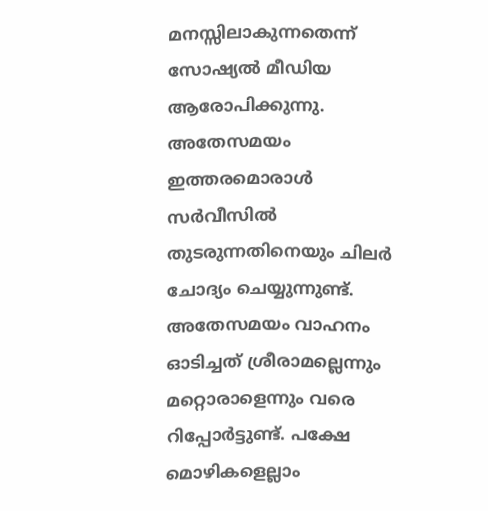മനസ്സിലാകുന്നതെന്ന് സോഷ്യല്‍ മീഡിയ ആരോപിക്കുന്നു. അതേസമയം ഇത്തരമൊരാള്‍ സര്‍വീസില്‍ തുടരുന്നതിനെയും ചിലര്‍ ചോദ്യം ചെയ്യുന്നുണ്ട്. അതേസമയം വാഹനം ഓടിച്ചത് ശ്രീരാമല്ലെന്നും മറ്റൊരാളെന്നും വരെ റിപ്പോര്‍ട്ടുണ്ട്. പക്ഷേ മൊഴികളെല്ലാം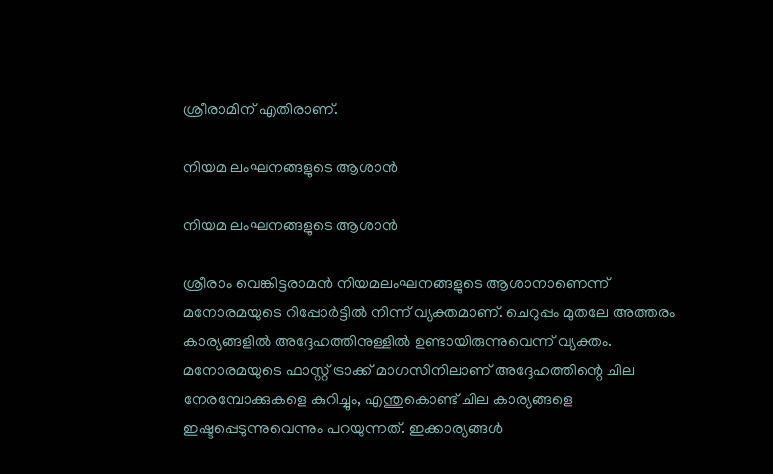ശ്രീരാമിന് എതിരാണ്.

നിയമ ലംഘനങ്ങളുടെ ആശാന്‍

നിയമ ലംഘനങ്ങളുടെ ആശാന്‍

ശ്രീരാം വെങ്കിട്ടരാമന്‍ നിയമലംഘനങ്ങളുടെ ആശാനാണെന്ന് മനോരമയുടെ റിപ്പോര്‍ട്ടില്‍ നിന്ന് വ്യക്തമാണ്. ചെറുപ്പം മുതലേ അത്തരം കാര്യങ്ങളില്‍ അദ്ദേഹത്തിനുള്ളില്‍ ഉണ്ടായിരുന്നുവെന്ന് വ്യക്തം. മനോരമയുടെ ഫാസ്റ്റ് ട്രാക്ക് മാഗസിനിലാണ് അദ്ദേഹത്തിന്റെ ചില നേരമ്പോക്കുകളെ കുറിച്ചും, എന്തുകൊണ്ട് ചില കാര്യങ്ങളെ ഇഷ്ടപ്പെടുന്നുവെന്നും പറയുന്നത്. ഇക്കാര്യങ്ങള്‍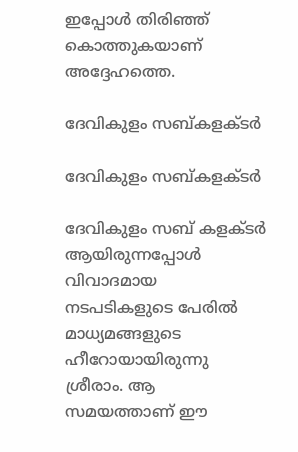ഇപ്പോള്‍ തിരിഞ്ഞ് കൊത്തുകയാണ് അദ്ദേഹത്തെ.

ദേവികുളം സബ്കളക്ടര്‍

ദേവികുളം സബ്കളക്ടര്‍

ദേവികുളം സബ് കളക്ടര്‍ ആയിരുന്നപ്പോള്‍ വിവാദമായ നടപടികളുടെ പേരില്‍ മാധ്യമങ്ങളുടെ ഹീറോയായിരുന്നു ശ്രീരാം. ആ സമയത്താണ് ഈ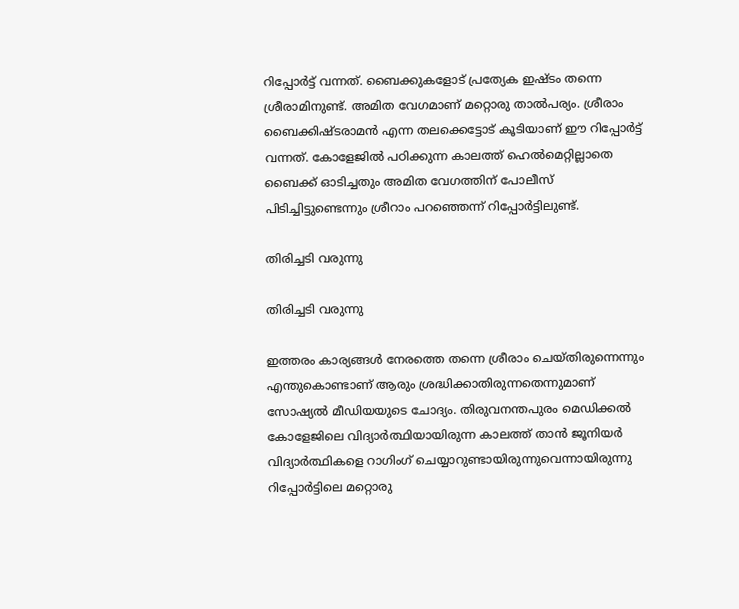റിപ്പോര്‍ട്ട് വന്നത്. ബൈക്കുകളോട് പ്രത്യേക ഇഷ്ടം തന്നെ ശ്രീരാമിനുണ്ട്. അമിത വേഗമാണ് മറ്റൊരു താല്‍പര്യം. ശ്രീരാം ബൈക്കിഷ്ടരാമന്‍ എന്ന തലക്കെട്ടോട് കൂടിയാണ് ഈ റിപ്പോര്‍ട്ട് വന്നത്. കോളേജില്‍ പഠിക്കുന്ന കാലത്ത് ഹെല്‍മെറ്റില്ലാതെ ബൈക്ക് ഓടിച്ചതും അമിത വേഗത്തിന് പോലീസ് പിടിച്ചിട്ടുണ്ടെന്നും ശ്രീറാം പറഞ്ഞെന്ന് റിപ്പോര്‍ട്ടിലുണ്ട്.

തിരിച്ചടി വരുന്നു

തിരിച്ചടി വരുന്നു

ഇത്തരം കാര്യങ്ങള്‍ നേരത്തെ തന്നെ ശ്രീരാം ചെയ്തിരുന്നെന്നും എന്തുകൊണ്ടാണ് ആരും ശ്രദ്ധിക്കാതിരുന്നതെന്നുമാണ് സോഷ്യല്‍ മീഡിയയുടെ ചോദ്യം. തിരുവനന്തപുരം മെഡിക്കല്‍ കോളേജിലെ വിദ്യാര്‍ത്ഥിയായിരുന്ന കാലത്ത് താന്‍ ജൂനിയര്‍ വിദ്യാര്‍ത്ഥികളെ റാഗിംഗ് ചെയ്യാറുണ്ടായിരുന്നുവെന്നായിരുന്നു റിപ്പോര്‍ട്ടിലെ മറ്റൊരു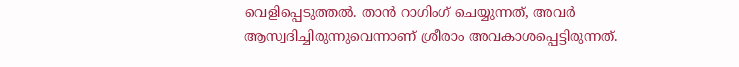വെളിപ്പെടുത്തല്‍. താന്‍ റാഗിംഗ് ചെയ്യുന്നത്, അവര്‍ ആസ്വദിച്ചിരുന്നുവെന്നാണ് ശ്രീരാം അവകാശപ്പെട്ടിരുന്നത്.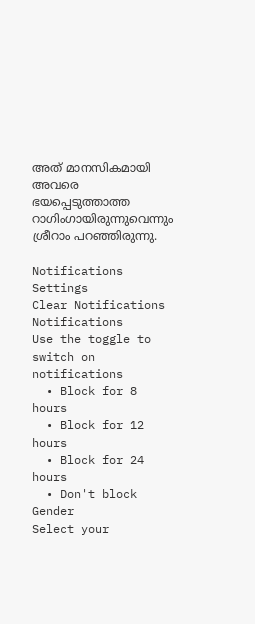അത് മാനസികമായി അവരെ ഭയപ്പെടുത്താത്ത റാഗിംഗായിരുന്നുവെന്നും ശ്രീറാം പറഞ്ഞിരുന്നു.

Notifications
Settings
Clear Notifications
Notifications
Use the toggle to switch on notifications
  • Block for 8 hours
  • Block for 12 hours
  • Block for 24 hours
  • Don't block
Gender
Select your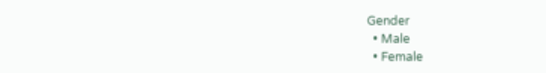Gender
  • Male
  • Female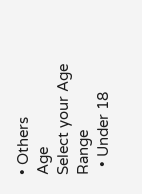• Others
Age
Select your Age Range
  • Under 18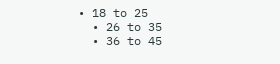• 18 to 25
  • 26 to 35
  • 36 to 45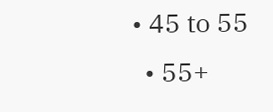• 45 to 55
  • 55+